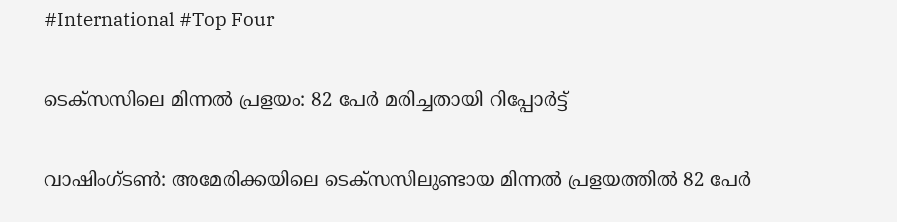#International #Top Four

ടെക്സസിലെ മിന്നല്‍ പ്രളയം: 82 പേര്‍ മരിച്ചതായി റിപ്പോര്‍ട്ട്

വാഷിംഗ്ടണ്‍: അമേരിക്കയിലെ ടെക്സസിലുണ്ടായ മിന്നല്‍ പ്രളയത്തില്‍ 82 പേര്‍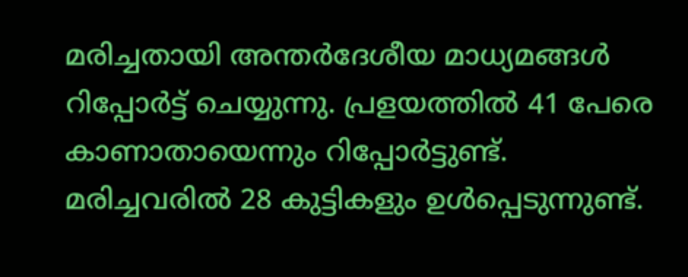മരിച്ചതായി അന്തര്‍ദേശീയ മാധ്യമങ്ങള്‍ റിപ്പോര്‍ട്ട് ചെയ്യുന്നു. പ്രളയത്തില്‍ 41 പേരെ കാണാതായെന്നും റിപ്പോര്‍ട്ടുണ്ട്. മരിച്ചവരില്‍ 28 കുട്ടികളും ഉള്‍പ്പെടുന്നുണ്ട്.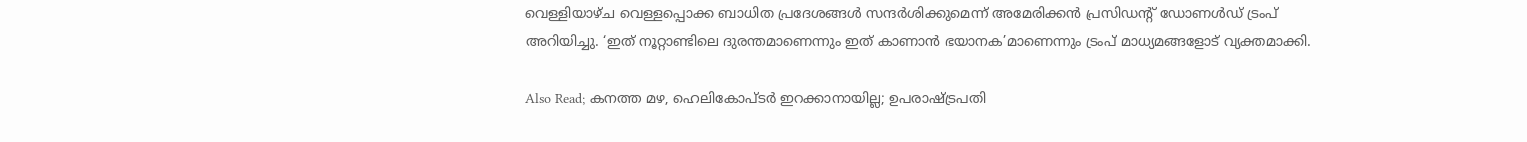വെള്ളിയാഴ്ച വെള്ളപ്പൊക്ക ബാധിത പ്രദേശങ്ങള്‍ സന്ദര്‍ശിക്കുമെന്ന് അമേരിക്കന്‍ പ്രസിഡന്റ് ഡോണള്‍ഡ് ട്രംപ് അറിയിച്ചു. ‘ഇത് നൂറ്റാണ്ടിലെ ദുരന്തമാണെന്നും ഇത് കാണാന്‍ ഭയാനക’മാണെന്നും ട്രംപ് മാധ്യമങ്ങളോട് വ്യക്തമാക്കി.

Also Read; കനത്ത മഴ, ഹെലികോപ്ടര്‍ ഇറക്കാനായില്ല; ഉപരാഷ്ട്രപതി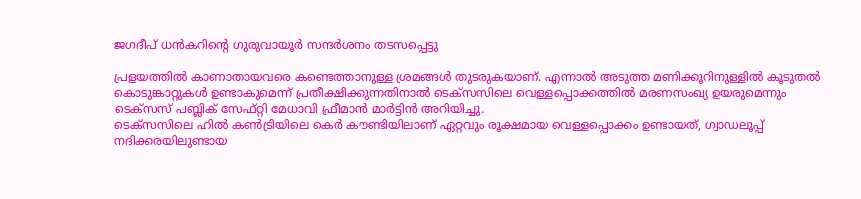ജഗദീപ് ധന്‍കറിന്റെ ഗുരുവായൂര്‍ സന്ദര്‍ശനം തടസപ്പെട്ടു

പ്രളയത്തില്‍ കാണാതായവരെ കണ്ടെത്താനുള്ള ശ്രമങ്ങള്‍ തുടരുകയാണ്. എന്നാല്‍ അടുത്ത മണിക്കൂറിനുള്ളില്‍ കൂടുതല്‍ കൊടുങ്കാറ്റുകള്‍ ഉണ്ടാകുമെന്ന് പ്രതീക്ഷിക്കുന്നതിനാല്‍ ടെക്‌സസിലെ വെള്ളപ്പൊക്കത്തില്‍ മരണസംഖ്യ ഉയരുമെന്നും ടെക്‌സസ് പബ്ലിക് സേഫ്റ്റി മേധാവി ഫ്രീമാന്‍ മാര്‍ട്ടിന്‍ അറിയിച്ചു.
ടെക്‌സസിലെ ഹില്‍ കണ്‍ട്രിയിലെ കെര്‍ കൗണ്ടിയിലാണ് ഏറ്റവും രൂക്ഷമായ വെള്ളപ്പൊക്കം ഉണ്ടായത്, ഗ്വാഡലൂപ്പ് നദിക്കരയിലുണ്ടായ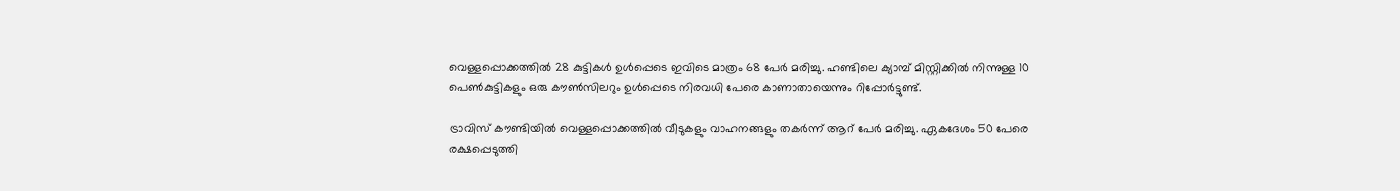വെള്ളപ്പൊക്കത്തില്‍ 28 കുട്ടികള്‍ ഉള്‍പ്പെടെ ഇവിടെ മാത്രം 68 പേര്‍ മരിച്ചു. ഹണ്ടിലെ ക്യാമ്പ് മിസ്റ്റിക്കില്‍ നിന്നുള്ള 10 പെണ്‍കുട്ടികളും ഒരു കൗണ്‍സിലറും ഉള്‍പ്പെടെ നിരവധി പേരെ കാണാതായെന്നും റിപ്പോര്‍ട്ടുണ്ട്.

ട്രാവിസ് കൗണ്ടിയില്‍ വെള്ളപ്പൊക്കത്തില്‍ വീടുകളും വാഹനങ്ങളും തകര്‍ന്ന് ആറ് പേര്‍ മരിച്ചു. ഏകദേശം 50 പേരെ രക്ഷപ്പെടുത്തി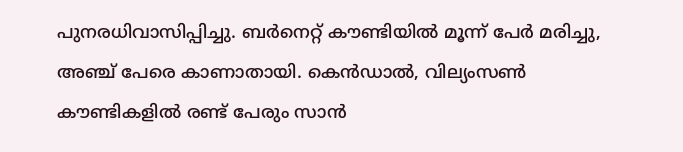പുനരധിവാസിപ്പിച്ചു. ബര്‍നെറ്റ് കൗണ്ടിയില്‍ മൂന്ന് പേര്‍ മരിച്ചു, അഞ്ച് പേരെ കാണാതായി. കെന്‍ഡാല്‍, വില്യംസണ്‍ കൗണ്ടികളില്‍ രണ്ട് പേരും സാന്‍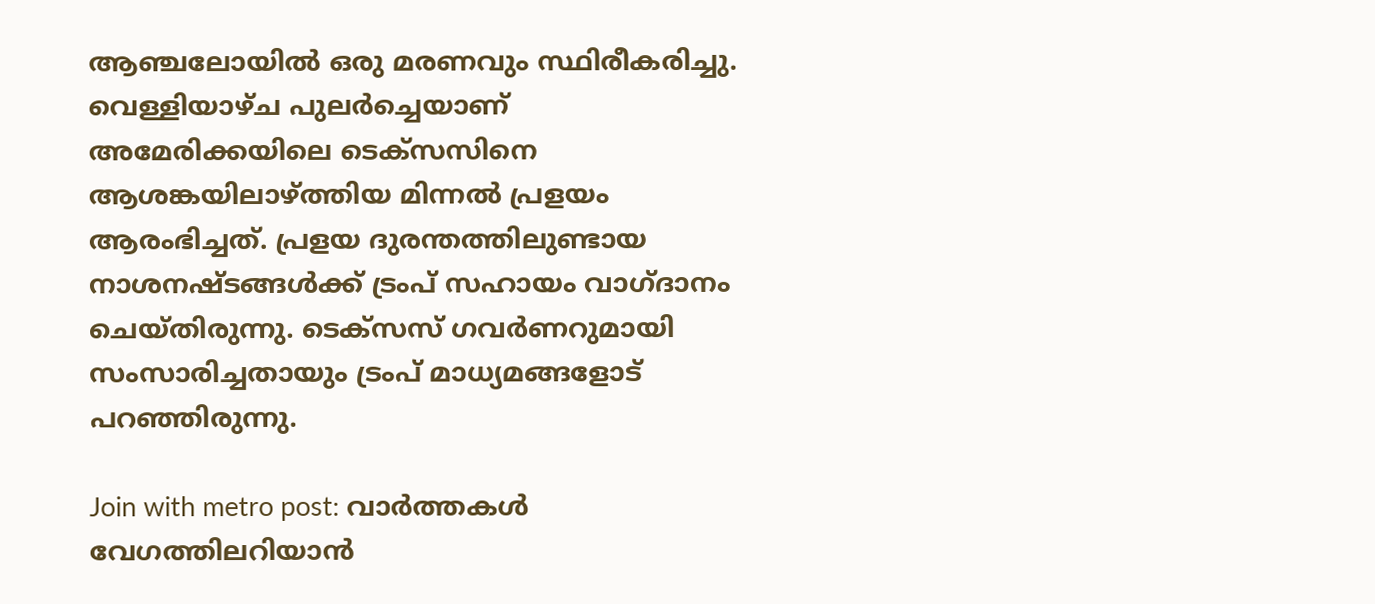ആഞ്ചലോയില്‍ ഒരു മരണവും സ്ഥിരീകരിച്ചു. വെള്ളിയാഴ്ച പുലര്‍ച്ചെയാണ് അമേരിക്കയിലെ ടെക്സസിനെ ആശങ്കയിലാഴ്ത്തിയ മിന്നല്‍ പ്രളയം ആരംഭിച്ചത്. പ്രളയ ദുരന്തത്തിലുണ്ടായ നാശനഷ്ടങ്ങള്‍ക്ക് ട്രംപ് സഹായം വാഗ്ദാനം ചെയ്തിരുന്നു. ടെക്സസ് ഗവര്‍ണറുമായി സംസാരിച്ചതായും ട്രംപ് മാധ്യമങ്ങളോട് പറഞ്ഞിരുന്നു.

Join with metro post: വാര്‍ത്തകള്‍ വേഗത്തിലറിയാന്‍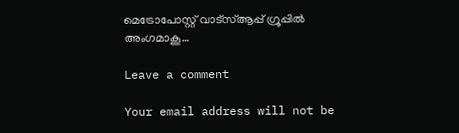മെട്രോപോസ്റ്റ് വാട്‌സ്ആപ്പ് ഗ്രൂപ്പില്‍ അംഗമാകൂ…

Leave a comment

Your email address will not be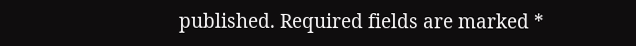published. Required fields are marked *